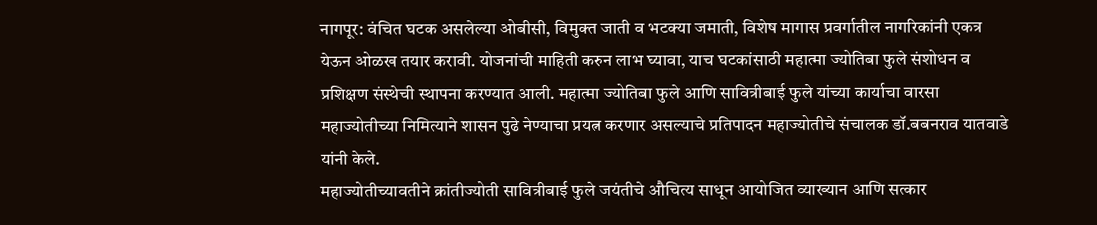नागपूर: वंचित घटक असलेल्या ओबीसी, विमुक्त जाती व भटक्या जमाती, विशेष मागास प्रवर्गातील नागरिकांनी एकत्र येऊन ओळख तयार करावी. योजनांची माहिती करुन लाभ घ्यावा, याच घटकांसाठी महात्मा ज्योतिबा फुले संशोधन व प्रशिक्षण संस्थेची स्थापना करण्यात आली. महात्मा ज्योतिबा फुले आणि सावित्रीबाई फुले यांच्या कार्याचा वारसा महाज्योतीच्या निमित्याने शासन पुढे नेण्याचा प्रयत्न करणार असल्याचे प्रतिपादन महाज्योतीचे संचालक डॉ.बबनराव यातवाडे यांनी केले.
महाज्योतीच्यावतीने क्रांतीज्योती सावित्रीबाई फुले जयंतीचे औचित्य साधून आयोजित व्याख्यान आणि सत्कार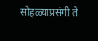सोहळ्याप्रसंगी ते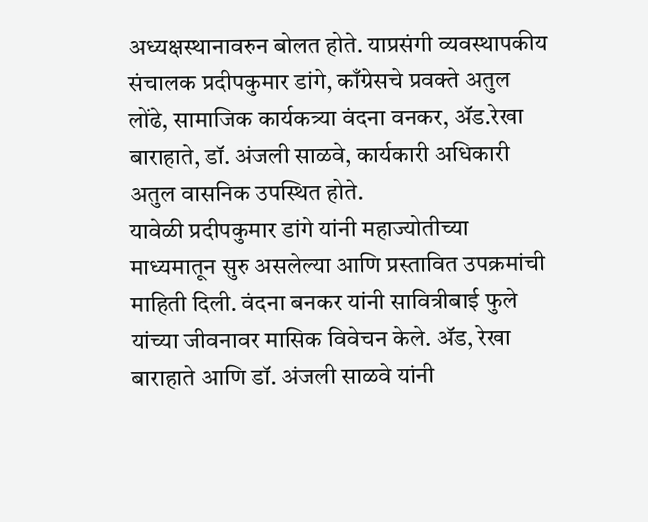अध्यक्षस्थानावरुन बोलत होते. याप्रसंगी व्यवस्थापकीय संचालक प्रदीपकुमार डांगे, काँग्रेसचे प्रवक्ते अतुल लोंढे, सामाजिक कार्यकत्र्या वंदना वनकर, ॲड.रेखा बाराहाते, डॉ. अंजली साळवे, कार्यकारी अधिकारी अतुल वासनिक उपस्थित होते.
यावेळी प्रदीपकुमार डांगे यांनी महाज्योतीच्या माध्यमातून सुरु असलेल्या आणि प्रस्तावित उपक्रमांची माहिती दिली. वंदना बनकर यांनी सावित्रीबाई फुले यांच्या जीवनावर मासिक विवेचन केले. ॲड, रेखा बाराहाते आणि डॉ. अंजली साळवे यांनी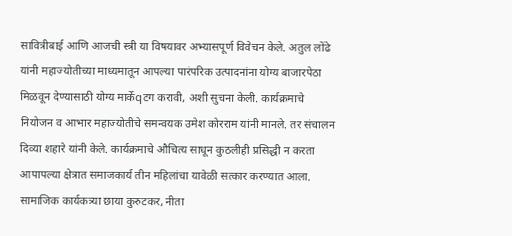सावित्रीबाई आणि आजची स्त्री या विषयावर अभ्यासपूर्ण विवेचन केले. अतुल लोंढे यांनी महाज्योतीच्या माध्यमातून आपल्या पारंपरिक उत्पादनांना योग्य बाजारपेठा मिळवून देण्यासाठी योग्य मार्केqटग करावी, अशी सुचना केली. कार्यक्रमाचे नियोजन व आभार महाज्योतीचे समन्वयक उमेश कोरराम यांनी मानले. तर संचालन दिव्या शहारे यांनी केले. कार्यक्रमाचे औचित्य साधून कुठलीही प्रसिद्धी न करता आपापल्या क्षेत्रात समाजकार्य तीन महिलांचा यावेळी सत्कार करण्यात आला.
सामाजिक कार्यकत्र्या छाया कुरुटकर, नीता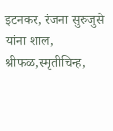इटनकर, रंजना सुरुजुसे यांना शाल, श्रीफळ,स्मृतीचिन्ह,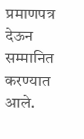प्रमाणपत्र देऊन सम्मानित करण्यात आले.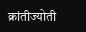क्रांतीज्योती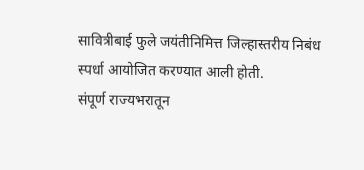सावित्रीबाई फुले जयंतीनिमित्त जिल्हास्तरीय निबंध स्पर्धा आयोजित करण्यात आली होती.
संपूर्ण राज्यभरातून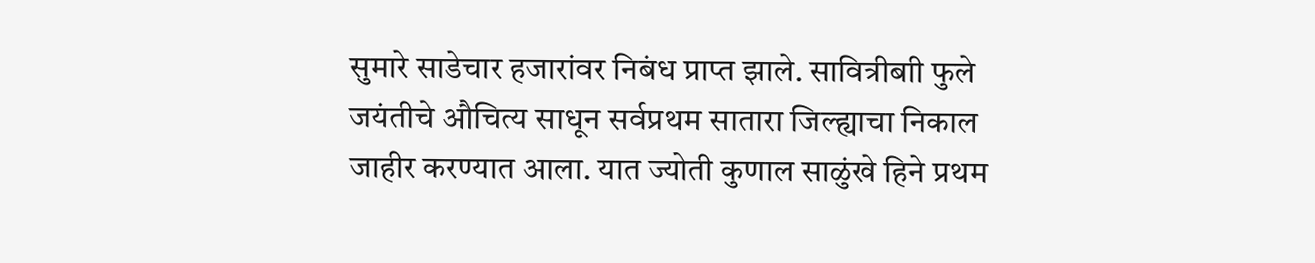सुमारे साडेचार हजारांवर निबंध प्राप्त झाले. सावित्रीबाी फुले जयंतीचे औचित्य साधून सर्वप्रथम सातारा जिल्ह्याचा निकाल जाहीर करण्यात आला. यात ज्योती कुणाल साळुंखे हिने प्रथम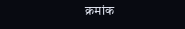क्रमांक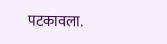पटकावला.